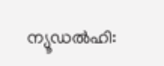ന്യൂഡൽഹി: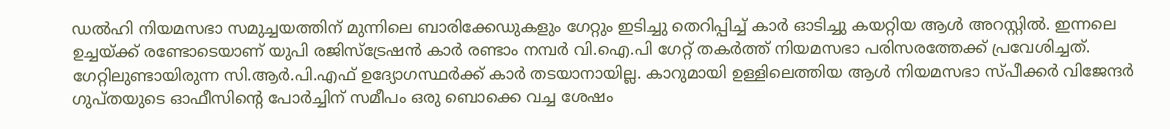ഡൽഹി നിയമസഭാ സമുച്ചയത്തിന് മുന്നിലെ ബാരിക്കേഡുകളും ഗേറ്റും ഇടിച്ചു തെറിപ്പിച്ച് കാർ ഓടിച്ചു കയറ്റിയ ആൾ അറസ്റ്റിൽ. ഇന്നലെ ഉച്ചയ്ക്ക് രണ്ടോടെയാണ് യുപി രജിസ്ട്രേഷൻ കാർ രണ്ടാം നമ്പർ വി.ഐ.പി ഗേറ്റ് തകർത്ത് നിയമസഭാ പരിസരത്തേക്ക് പ്രവേശിച്ചത്. ഗേറ്റിലുണ്ടായിരുന്ന സി.ആർ.പി.എഫ് ഉദ്യോഗസ്ഥർക്ക് കാർ തടയാനായില്ല. കാറുമായി ഉള്ളിലെത്തിയ ആൾ നിയമസഭാ സ്പീക്കർ വിജേന്ദർ ഗുപ്തയുടെ ഓഫീസിന്റെ പോർച്ചിന് സമീപം ഒരു ബൊക്കെ വച്ച ശേഷം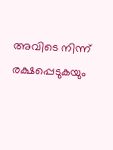അവിടെ നിന്ന് രക്ഷപ്പെടുകയും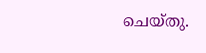ചെയ്തു.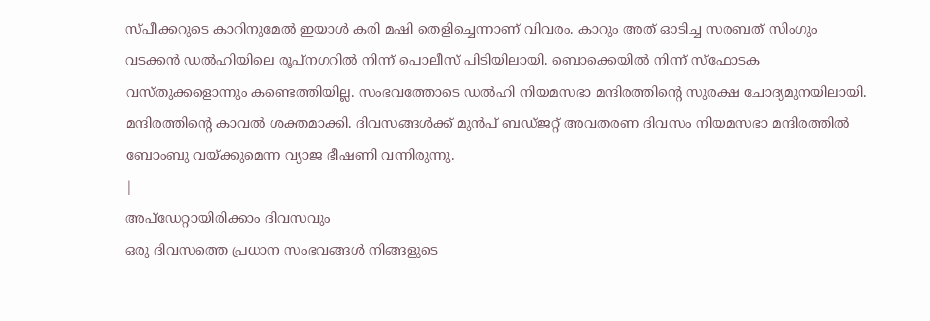സ്പീക്കറുടെ കാറിനുമേൽ ഇയാൾ കരി മഷി തെളിച്ചെന്നാണ് വിവരം. കാറും അത് ഓടിച്ച സരബത് സിംഗും വടക്കൻ ഡൽഹിയിലെ രൂപ്നഗറിൽ നിന്ന് പൊലീസ് പിടിയിലായി. ബൊക്കെയിൽ നിന്ന് സ്ഫോടക വസ്തുക്കളൊന്നും കണ്ടെത്തിയില്ല. സംഭവത്തോടെ ഡൽഹി നിയമസഭാ മന്ദിരത്തിന്റെ സുരക്ഷ ചോദ്യമുനയിലായി. മന്ദിരത്തിന്റെ കാവൽ ശക്തമാക്കി. ദിവസങ്ങൾക്ക് മുൻപ് ബഡ്ജറ്റ് അവതരണ ദിവസം നിയമസഭാ മന്ദിരത്തിൽ ബോംബു വയ്ക്കുമെന്ന വ്യാജ ഭീഷണി വന്നിരുന്നു.
|
അപ്ഡേറ്റായിരിക്കാം ദിവസവും
ഒരു ദിവസത്തെ പ്രധാന സംഭവങ്ങൾ നിങ്ങളുടെ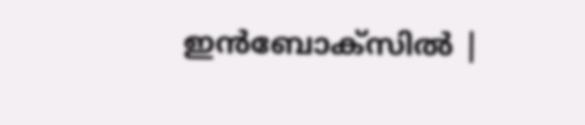ഇൻബോക്സിൽ |